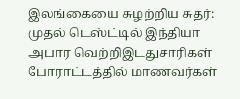இலங்கையை சுழற்றிய சுதர்: முதல் டெஸ்ட்டில் இந்தியா அபார வெற்றிஇடதுசாரிகள் போராட்டத்தில் மாணவர்கள்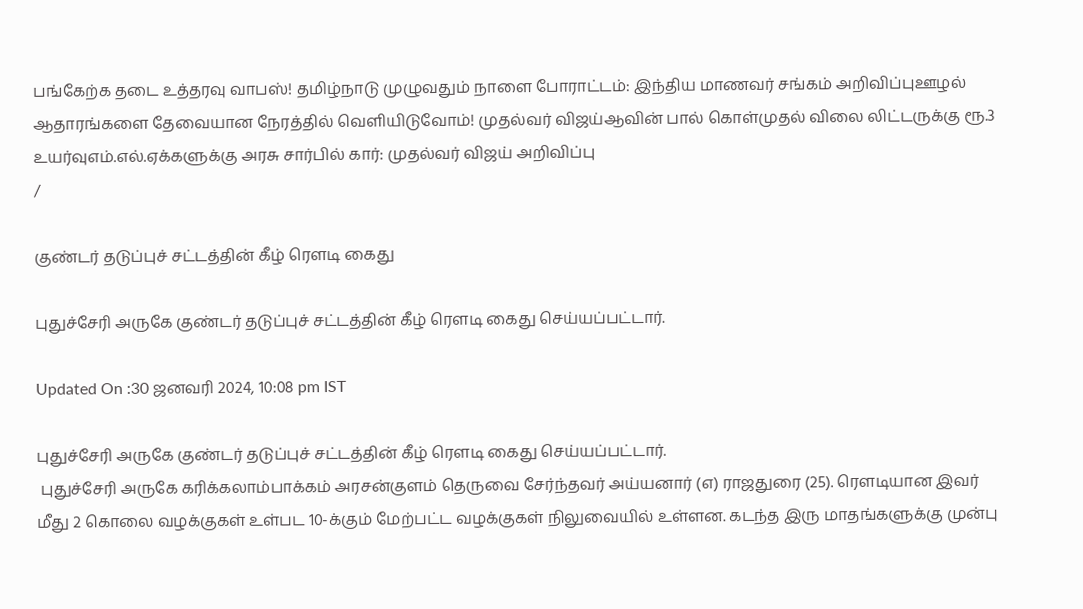பங்கேற்க தடை உத்தரவு வாபஸ்! தமிழ்நாடு முழுவதும் நாளை போராட்டம்: இந்திய மாணவர் சங்கம் அறிவிப்புஊழல் ஆதாரங்களை தேவையான நேரத்தில் வெளியிடுவோம்! முதல்வர் விஜய்ஆவின் பால் கொள்முதல் விலை லிட்டருக்கு ரூ.3 உயர்வுஎம்.எல்.ஏக்களுக்கு அரசு சார்பில் கார்: முதல்வர் விஜய் அறிவிப்பு
/

குண்டர் தடுப்புச் சட்டத்தின் கீழ் ரெளடி கைது

புதுச்சேரி அருகே குண்டர் தடுப்புச் சட்டத்தின் கீழ் ரெளடி கைது செய்யப்பட்டார்.

Updated On :30 ஜனவரி 2024, 10:08 pm IST

புதுச்சேரி அருகே குண்டர் தடுப்புச் சட்டத்தின் கீழ் ரெளடி கைது செய்யப்பட்டார்.
 புதுச்சேரி அருகே கரிக்கலாம்பாக்கம் அரசன்குளம் தெருவை சேர்ந்தவர் அய்யனார் (எ) ராஜதுரை (25). ரெளடியான இவர் மீது 2 கொலை வழக்குகள் உள்பட 10-க்கும் மேற்பட்ட வழக்குகள் நிலுவையில் உள்ளன. கடந்த இரு மாதங்களுக்கு முன்பு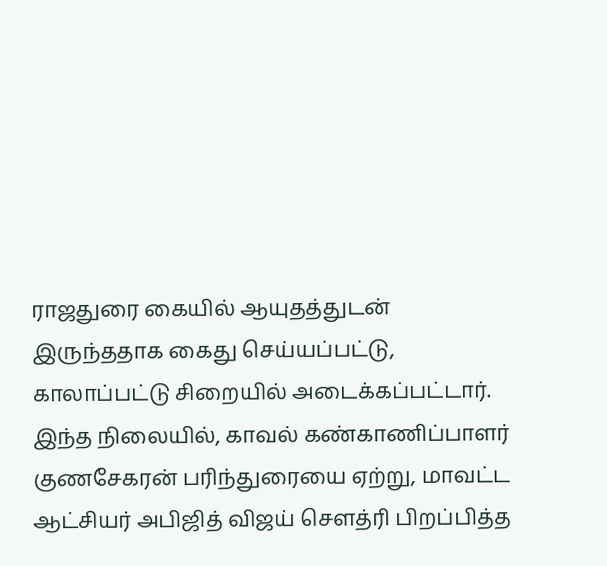ராஜதுரை கையில் ஆயுதத்துடன் இருந்ததாக கைது செய்யப்பட்டு, காலாப்பட்டு சிறையில் அடைக்கப்பட்டார். இந்த நிலையில், காவல் கண்காணிப்பாளர் குணசேகரன் பரிந்துரையை ஏற்று, மாவட்ட ஆட்சியர் அபிஜித் விஜய் செளத்ரி பிறப்பித்த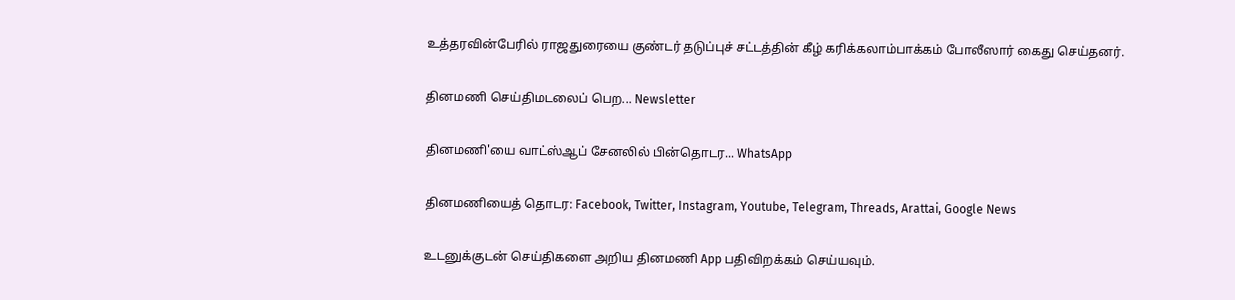உத்தரவின்பேரில் ராஜதுரையை குண்டர் தடுப்புச் சட்டத்தின் கீழ் கரிக்கலாம்பாக்கம் போலீஸார் கைது செய்தனர்.

தினமணி செய்திமடலைப் பெற... Newsletter

தினமணி'யை வாட்ஸ்ஆப் சேனலில் பின்தொடர... WhatsApp

தினமணியைத் தொடர: Facebook, Twitter, Instagram, Youtube, Telegram, Threads, Arattai, Google News

உடனுக்குடன் செய்திகளை அறிய தினமணி App பதிவிறக்கம் செய்யவும்.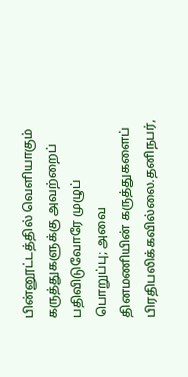பின்னூட்டத்தில் வெளியாகும் கருத்துகளுக்கு அவற்றைப் பதிவிடுவோரே முழுப் பொறுப்பு; அவை தினமணியின் கருத்துகளைப் பிரதிபலிக்கவில்லை.தனிநபர்,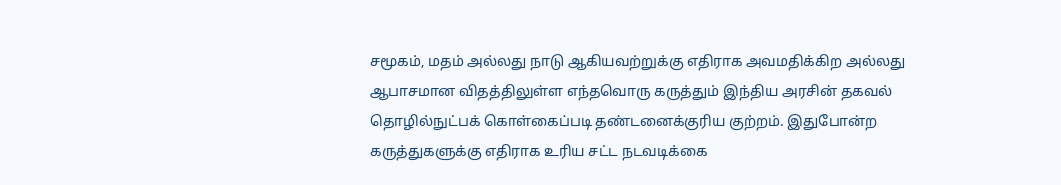சமூகம், மதம் அல்லது நாடு ஆகியவற்றுக்கு எதிராக அவமதிக்கிற அல்லது ஆபாசமான விதத்திலுள்ள எந்தவொரு கருத்தும் இந்திய அரசின் தகவல் தொழில்நுட்பக் கொள்கைப்படி தண்டனைக்குரிய குற்றம். இதுபோன்ற கருத்துகளுக்கு எதிராக உரிய சட்ட நடவடிக்கை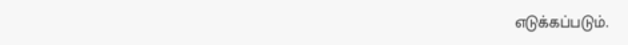எடுக்கப்படும்.